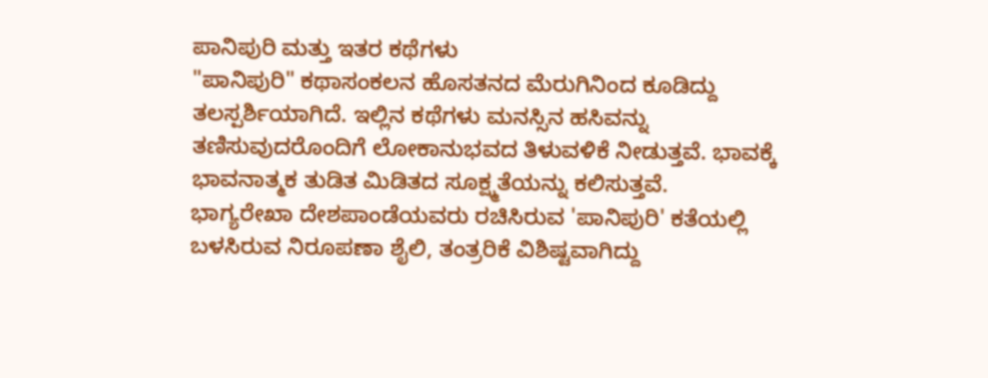ಪಾನಿಪುರಿ ಮತ್ತು ಇತರ ಕಥೆಗಳು
"ಪಾನಿಪುರಿ" ಕಥಾಸಂಕಲನ ಹೊಸತನದ ಮೆರುಗಿನಿಂದ ಕೂಡಿದ್ದು ತಲಸ್ಪರ್ಶಿಯಾಗಿದೆ. ಇಲ್ಲಿನ ಕಥೆಗಳು ಮನಸ್ಸಿನ ಹಸಿವನ್ನು ತಣಿಸುವುದರೊಂದಿಗೆ ಲೋಕಾನುಭವದ ತಿಳುವಳಿಕೆ ನೀಡುತ್ತವೆ. ಭಾವಕ್ಕೆ ಭಾವನಾತ್ಮಕ ತುಡಿತ ಮಿಡಿತದ ಸೂಕ್ಷ್ಮತೆಯನ್ನು ಕಲಿಸುತ್ತವೆ.
ಭಾಗ್ಯರೇಖಾ ದೇಶಪಾಂಡೆಯವರು ರಚಿಸಿರುವ 'ಪಾನಿಪುರಿ' ಕತೆಯಲ್ಲಿ ಬಳಸಿರುವ ನಿರೂಪಣಾ ಶೈಲಿ, ತಂತ್ರರಿಕೆ ವಿಶಿಷ್ಟವಾಗಿದ್ದು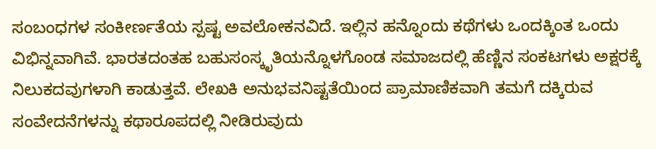ಸಂಬಂಧಗಳ ಸಂಕೀರ್ಣತೆಯ ಸ್ಪಷ್ಟ ಅವಲೋಕನವಿದೆ. ಇಲ್ಲಿನ ಹನ್ನೊಂದು ಕಥೆಗಳು ಒಂದಕ್ಕಿಂತ ಒಂದು ವಿಭಿನ್ನವಾಗಿವೆ. ಭಾರತದಂತಹ ಬಹುಸಂಸ್ಕೃತಿಯನ್ನೊಳಗೊಂಡ ಸಮಾಜದಲ್ಲಿ ಹೆಣ್ಣಿನ ಸಂಕಟಗಳು ಅಕ್ಷರಕ್ಕೆ ನಿಲುಕದವುಗಳಾಗಿ ಕಾಡುತ್ತವೆ. ಲೇಖಕಿ ಅನುಭವನಿಷ್ಟತೆಯಿಂದ ಪ್ರಾಮಾಣಿಕವಾಗಿ ತಮಗೆ ದಕ್ಕಿರುವ ಸಂವೇದನೆಗಳನ್ನು ಕಥಾರೂಪದಲ್ಲಿ ನೀಡಿರುವುದು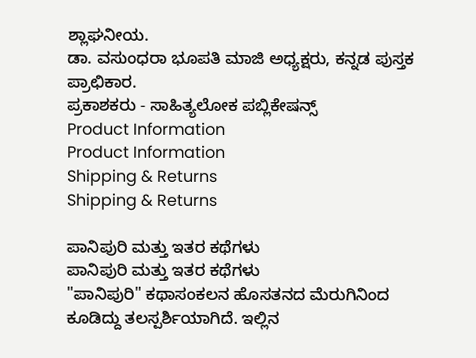ಶ್ಲಾಘನೀಯ.
ಡಾ. ವಸುಂಧರಾ ಭೂಪತಿ ಮಾಜಿ ಅಧ್ಯಕ್ಷರು, ಕನ್ನಡ ಪುಸ್ತಕ ಪ್ರಾಛಿಕಾರ.
ಪ್ರಕಾಶಕರು - ಸಾಹಿತ್ಯಲೋಕ ಪಬ್ಲಿಕೇಷನ್ಸ್
Product Information
Product Information
Shipping & Returns
Shipping & Returns

ಪಾನಿಪುರಿ ಮತ್ತು ಇತರ ಕಥೆಗಳು
ಪಾನಿಪುರಿ ಮತ್ತು ಇತರ ಕಥೆಗಳು
"ಪಾನಿಪುರಿ" ಕಥಾಸಂಕಲನ ಹೊಸತನದ ಮೆರುಗಿನಿಂದ ಕೂಡಿದ್ದು ತಲಸ್ಪರ್ಶಿಯಾಗಿದೆ. ಇಲ್ಲಿನ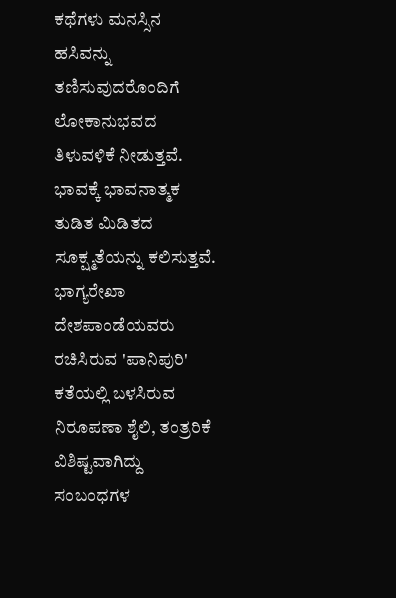ಕಥೆಗಳು ಮನಸ್ಸಿನ ಹಸಿವನ್ನು ತಣಿಸುವುದರೊಂದಿಗೆ ಲೋಕಾನುಭವದ ತಿಳುವಳಿಕೆ ನೀಡುತ್ತವೆ. ಭಾವಕ್ಕೆ ಭಾವನಾತ್ಮಕ ತುಡಿತ ಮಿಡಿತದ ಸೂಕ್ಷ್ಮತೆಯನ್ನು ಕಲಿಸುತ್ತವೆ.
ಭಾಗ್ಯರೇಖಾ ದೇಶಪಾಂಡೆಯವರು ರಚಿಸಿರುವ 'ಪಾನಿಪುರಿ' ಕತೆಯಲ್ಲಿ ಬಳಸಿರುವ ನಿರೂಪಣಾ ಶೈಲಿ, ತಂತ್ರರಿಕೆ ವಿಶಿಷ್ಟವಾಗಿದ್ದು ಸಂಬಂಧಗಳ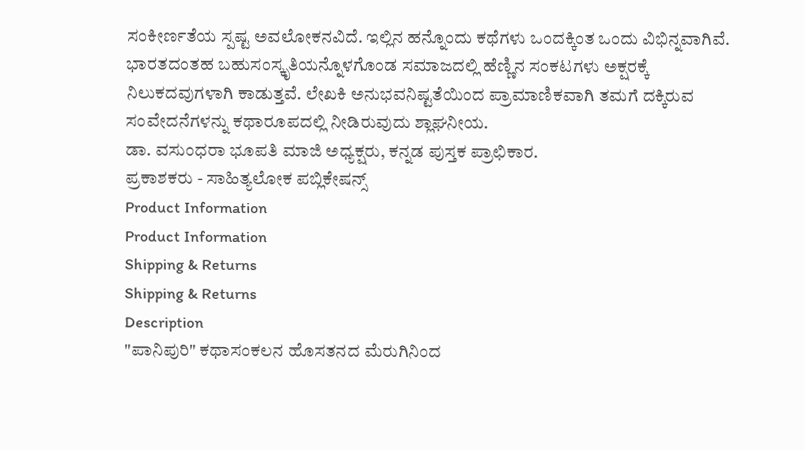ಸಂಕೀರ್ಣತೆಯ ಸ್ಪಷ್ಟ ಅವಲೋಕನವಿದೆ. ಇಲ್ಲಿನ ಹನ್ನೊಂದು ಕಥೆಗಳು ಒಂದಕ್ಕಿಂತ ಒಂದು ವಿಭಿನ್ನವಾಗಿವೆ. ಭಾರತದಂತಹ ಬಹುಸಂಸ್ಕೃತಿಯನ್ನೊಳಗೊಂಡ ಸಮಾಜದಲ್ಲಿ ಹೆಣ್ಣಿನ ಸಂಕಟಗಳು ಅಕ್ಷರಕ್ಕೆ ನಿಲುಕದವುಗಳಾಗಿ ಕಾಡುತ್ತವೆ. ಲೇಖಕಿ ಅನುಭವನಿಷ್ಟತೆಯಿಂದ ಪ್ರಾಮಾಣಿಕವಾಗಿ ತಮಗೆ ದಕ್ಕಿರುವ ಸಂವೇದನೆಗಳನ್ನು ಕಥಾರೂಪದಲ್ಲಿ ನೀಡಿರುವುದು ಶ್ಲಾಘನೀಯ.
ಡಾ. ವಸುಂಧರಾ ಭೂಪತಿ ಮಾಜಿ ಅಧ್ಯಕ್ಷರು, ಕನ್ನಡ ಪುಸ್ತಕ ಪ್ರಾಛಿಕಾರ.
ಪ್ರಕಾಶಕರು - ಸಾಹಿತ್ಯಲೋಕ ಪಬ್ಲಿಕೇಷನ್ಸ್
Product Information
Product Information
Shipping & Returns
Shipping & Returns
Description
"ಪಾನಿಪುರಿ" ಕಥಾಸಂಕಲನ ಹೊಸತನದ ಮೆರುಗಿನಿಂದ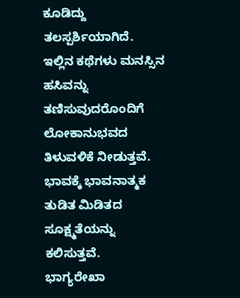ಕೂಡಿದ್ದು ತಲಸ್ಪರ್ಶಿಯಾಗಿದೆ. ಇಲ್ಲಿನ ಕಥೆಗಳು ಮನಸ್ಸಿನ ಹಸಿವನ್ನು ತಣಿಸುವುದರೊಂದಿಗೆ ಲೋಕಾನುಭವದ ತಿಳುವಳಿಕೆ ನೀಡುತ್ತವೆ. ಭಾವಕ್ಕೆ ಭಾವನಾತ್ಮಕ ತುಡಿತ ಮಿಡಿತದ ಸೂಕ್ಷ್ಮತೆಯನ್ನು ಕಲಿಸುತ್ತವೆ.
ಭಾಗ್ಯರೇಖಾ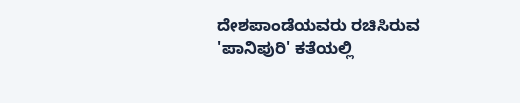ದೇಶಪಾಂಡೆಯವರು ರಚಿಸಿರುವ 'ಪಾನಿಪುರಿ' ಕತೆಯಲ್ಲಿ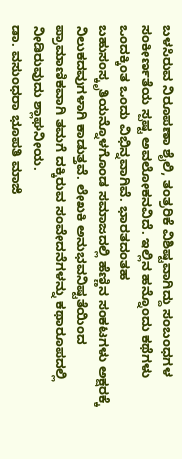ಬಳಸಿರುವ ನಿರೂಪಣಾ ಶೈಲಿ, ತಂತ್ರರಿಕೆ ವಿಶಿಷ್ಟವಾಗಿದ್ದು ಸಂಬಂಧಗಳ ಸಂಕೀರ್ಣತೆಯ ಸ್ಪಷ್ಟ ಅವಲೋಕನವಿದೆ. ಇಲ್ಲಿನ ಹನ್ನೊಂದು ಕಥೆಗಳು ಒಂದಕ್ಕಿಂತ ಒಂದು ವಿಭಿನ್ನವಾಗಿವೆ. ಭಾರತದಂತಹ ಬಹುಸಂಸ್ಕೃತಿಯನ್ನೊಳಗೊಂಡ ಸಮಾಜದಲ್ಲಿ ಹೆಣ್ಣಿನ ಸಂಕಟಗಳು ಅಕ್ಷರಕ್ಕೆ ನಿಲುಕದವುಗಳಾಗಿ ಕಾಡುತ್ತವೆ. ಲೇಖಕಿ ಅನುಭವನಿಷ್ಟತೆಯಿಂದ ಪ್ರಾಮಾಣಿಕವಾಗಿ ತಮಗೆ ದಕ್ಕಿರುವ ಸಂವೇದನೆಗಳನ್ನು ಕಥಾರೂಪದಲ್ಲಿ ನೀಡಿರುವುದು ಶ್ಲಾಘನೀಯ.
ಡಾ. ವಸುಂಧರಾ ಭೂಪತಿ ಮಾಜಿ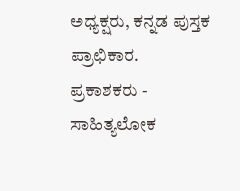ಅಧ್ಯಕ್ಷರು, ಕನ್ನಡ ಪುಸ್ತಕ ಪ್ರಾಛಿಕಾರ.
ಪ್ರಕಾಶಕರು - ಸಾಹಿತ್ಯಲೋಕ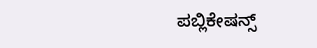ಪಬ್ಲಿಕೇಷನ್ಸ್